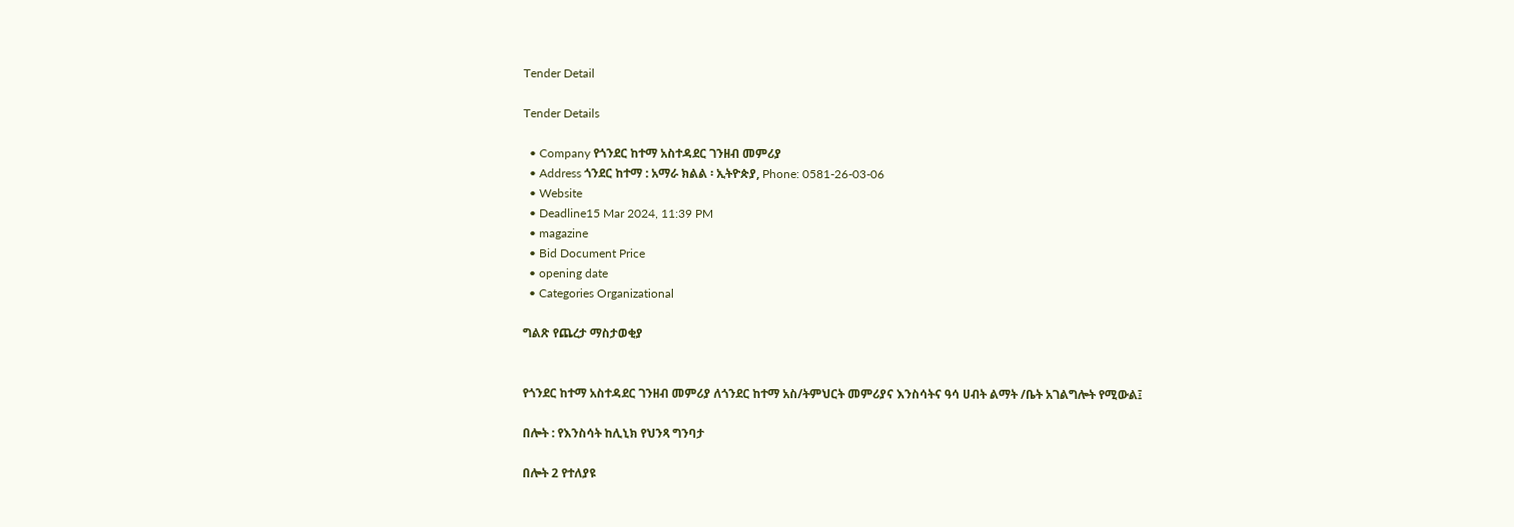Tender Detail

Tender Details

  • Company የጎንደር ከተማ አስተዳደር ገንዘብ መምሪያ
  • Address ጎንደር ከተማ : አማራ ክልል ፡ ኢትዮጵያ, Phone: 0581-26-03-06
  • Website
  • Deadline15 Mar 2024, 11:39 PM
  • magazine
  • Bid Document Price
  • opening date
  • Categories Organizational

ግልጽ የጨረታ ማስታወቂያ


የጎንደር ከተማ አስተዳደር ገንዘብ መምሪያ ለጎንደር ከተማ አስ/ትምህርት መምሪያና እንስሳትና ዓሳ ሀብት ልማት /ቤት አገልግሎት የሚውል፤

በሎት : የእንስሳት ከሊኒክ የህንጻ ግንባታ

በሎት 2 የተለያዩ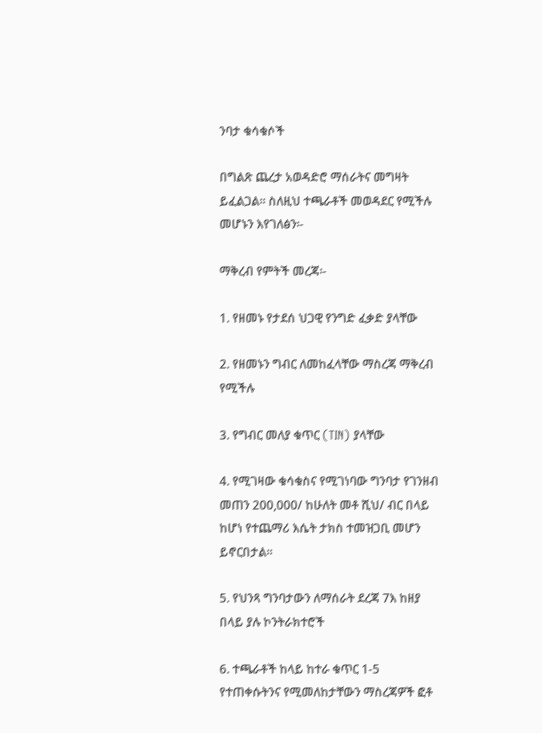ንባታ ቁሳቁሶች

በግልጽ ጨረታ አወዳድሮ ማሰራትና መግዛት ይፈልጋል፡፡ ስለዚህ ተጫራቶች መወዳደር የሚችሉ መሆኑን እየገለፅን፡-

ማቅረብ የምትች መረጃ፡-

1. የዘመኑ የታደሰ ህጋዊ የንግድ ፈቃድ ያላቸው

2. የዘመኑን ግብር ለመከፈላቸው ማስረጃ ማቅረብ የሚችሉ

3. የግብር መለያ ቁጥር (TIN) ያላቸው

4. የሚገዛው ቁሳቁስና የሚገነባው ግንባታ የገንዘብ መጠን 200,000/ ከሁለት መቶ ሺህ/ ብር በላይ ከሆነ የተጨማሪ እሴት ታክስ ተመዝጋቢ መሆን ይኖርበታል፡፡

5. የህንጻ ግንባታውን ለማሰራት ደረጃ 7እ ከዘያ በላይ ያሉ ኮንትራክተሮች

6. ተጫራቶች ከላይ ከተራ ቁጥር 1-5 የተጠቀሱትንና የሚመለከታቸውን ማስረጃዎች ፎቶ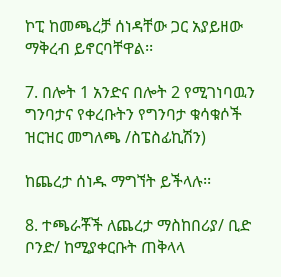ኮፒ ከመጫረቻ ሰነዳቸው ጋር አያይዘው ማቅረብ ይኖርባቸዋል፡፡

7. በሎት 1 አንድና በሎት 2 የሚገነባዉን ግንባታና የቀረቡትን የግንባታ ቁሳቁሶች ዝርዝር መግለጫ /ስፔስፊኪሽን)

ከጨረታ ሰነዱ ማግኘት ይችላሉ፡፡

8. ተጫራቾች ለጨረታ ማስከበሪያ/ ቢድ ቦንድ/ ከሚያቀርቡት ጠቅላላ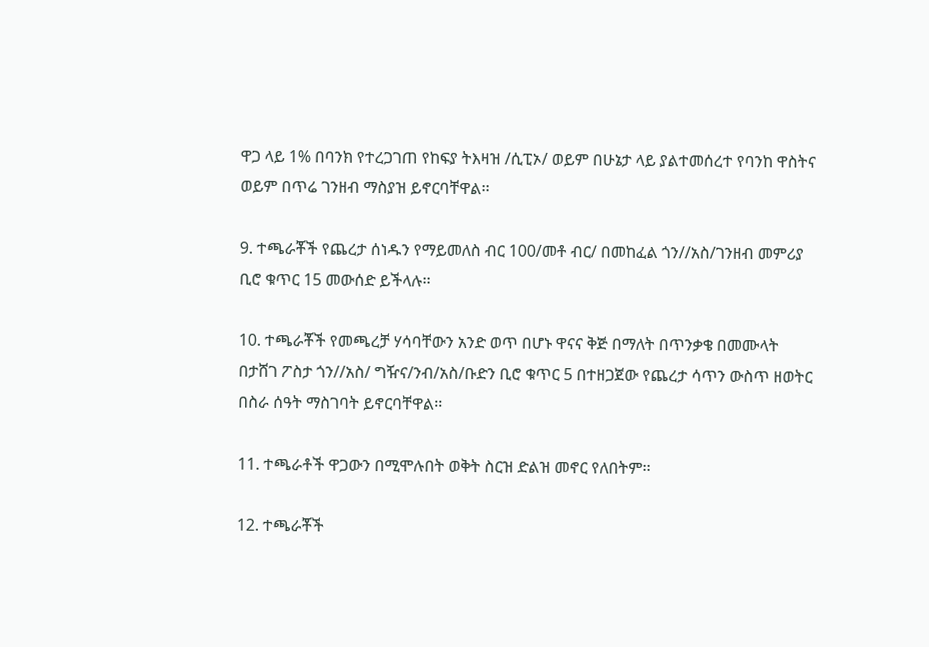ዋጋ ላይ 1% በባንክ የተረጋገጠ የከፍያ ትእዛዝ /ሲፒኦ/ ወይም በሁኔታ ላይ ያልተመሰረተ የባንከ ዋስትና ወይም በጥሬ ገንዘብ ማስያዝ ይኖርባቸዋል፡፡

9. ተጫራቾች የጨረታ ሰነዱን የማይመለስ ብር 100/መቶ ብር/ በመከፈል ጎን//አስ/ገንዘብ መምሪያ ቢሮ ቁጥር 15 መውሰድ ይችላሉ፡፡

10. ተጫራቾች የመጫረቻ ሃሳባቸውን አንድ ወጥ በሆኑ ዋናና ቅጅ በማለት በጥንቃቄ በመሙላት በታሸገ ፖስታ ጎን//አስ/ ግዥና/ንብ/አስ/ቡድን ቢሮ ቁጥር 5 በተዘጋጀው የጨረታ ሳጥን ውስጥ ዘወትር በስራ ሰዓት ማስገባት ይኖርባቸዋል፡፡

11. ተጫራቶች ዋጋውን በሚሞሉበት ወቅት ስርዝ ድልዝ መኖር የለበትም፡፡

12. ተጫራቾች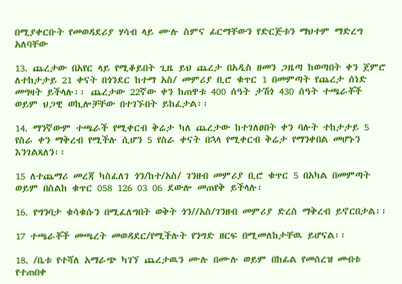በሚያቀርቡት የመወዳደሪያ ሃሳብ ላይ ሙሉ ስምና ፊርማቸውን የድርጅቱን ማህተም ማድረግ አለባቸው

13. ጨረታው በአየር ላይ የሚቆይበት ጊዜ ይህ ጨረታ በአዲስ ዘመን ጋዜጣ ከወጣበት ቀን ጀምሮ ለተከታታይ 21 ቀናት በጎንደር ከተማ አስ/ መምሪያ ቢሮ ቁጥር 1 በመምጣት የጨረታ ሰነድ መግዛት ይችላሉ፡፡ ጨረታው 22ኛው ቀን ከጠዋቱ 400 ሰዓት ታሽጎ 430 ሰዓት ተጫራቾች ወይም ህጋዊ ወኪሎቻቸው በተገኙበት ይከፈታል፡፡

14. ማንኛውም ተጫራች የሚቀርብ ቅሬታ ካለ ጨረታው ከተገለፀበት ቀን ባሉት ተከታታይ 5 የስራ ቀን ማቅረብ የሚችሉ ሲሆን 5 የስራ ቀናት በኋላ የሚቀርብ ቅሬታ የማንቀበል መሆኑን እንገልጻለን፡፡

15 ለተጨማሪ መረጃ ካስፈለገ ጎን/ከተ/አስ/ ገንዘብ መምሪያ ቢሮ ቁጥር 5 በአካል በመምጣት ወይም በስልከ ቁጥር 058 126 03 06 ደውሎ መጠየቅ ይችላሉ፡

16. የግንባታ ቁሳቁሱን በሚፈለግበት ወቅት ጎን//አስ/ገንዘብ መምሪያ ድረስ ማቅረብ ይኖርበታል፡፡

17 ተጫራቾች መጫረት መወዳደር/የሚችሉት የንግድ ዘርፍ በሚመለከታቸዉ ይሆናል፡፡

18. /ቤቱ የተሻለ አማራጭ ካገኘ ጨረታዉን ሙሉ በሙሉ ወይም በከፊል የመሰረዝ መብቱ የተጠበቀ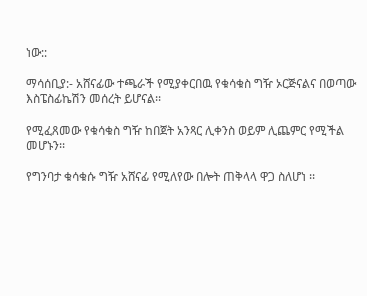ነው::

ማሳሰቢያ:- አሸናፊው ተጫራች የሚያቀርበዉ የቁሳቁስ ግዥ ኦርጅናልና በወጣው እስፔስፊኬሽን መሰረት ይሆናል፡፡

የሚፈጸመው የቁሳቁስ ግዥ ከበጀት አንጻር ሊቀንስ ወይም ሊጨምር የሚችል መሆኑን፡፡

የግንባታ ቁሳቁሱ ግዥ አሸናፊ የሚለየው በሎት ጠቅላላ ዋጋ ስለሆነ ፡፡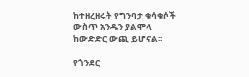ከተዘረዘሩት የግንባታ ቁሳቁሶች ውስጥ አንዱን ያልሞላ ከውድድር ውጪ ይሆናል፡፡

የጎንደር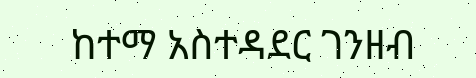ከተማ አስተዳደር ገንዘብ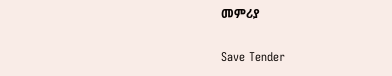መምሪያ

Save Tender